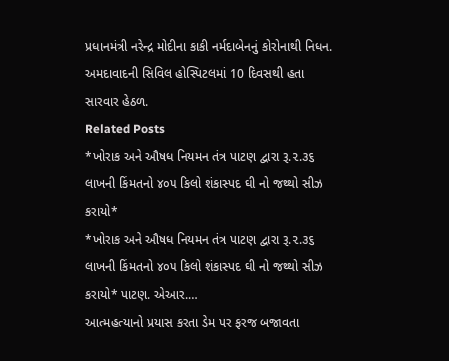પ્રધાનમંત્રી નરેન્દ્ર મોદીના કાકી નર્મદાબેનનું કોરોનાથી નિધન. અમદાવાદની સિવિલ હોસ્પિટલમાં 10 દિવસથી હતા સારવાર હેઠળ.
Related Posts
*ખોરાક અને ઔષધ નિયમન તંત્ર પાટણ દ્વારા રૂ.૨.૩૬ લાખની કિંમતનો ૪૦૫ કિલો શંકાસ્પદ ઘી નો જથ્થો સીઝ કરાયો*
*ખોરાક અને ઔષધ નિયમન તંત્ર પાટણ દ્વારા રૂ.૨.૩૬ લાખની કિંમતનો ૪૦૫ કિલો શંકાસ્પદ ઘી નો જથ્થો સીઝ કરાયો* પાટણ. એઆર.…
આત્મહત્યાનો પ્રયાસ કરતા ડેમ પર ફરજ બજાવતા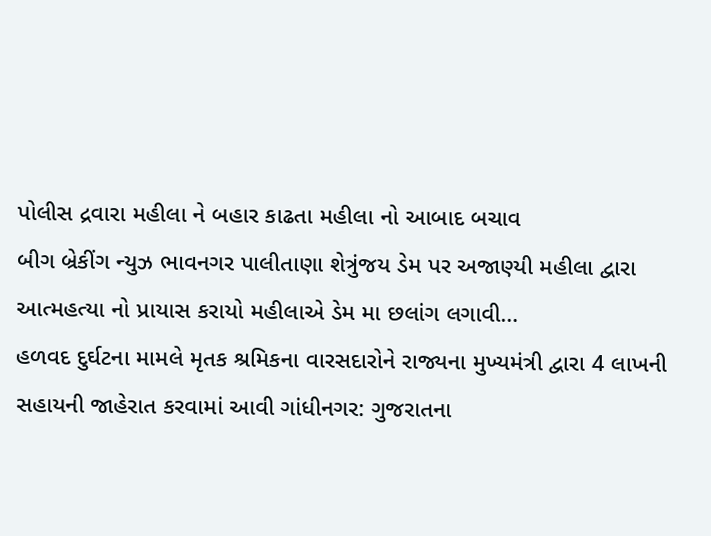પોલીસ દ્રવારા મહીલા ને બહાર કાઢતા મહીલા નો આબાદ બચાવ
બીગ બ્રેકીંગ ન્યુઝ ભાવનગર પાલીતાણા શેત્રુંજય ડેમ પર અજાણ્યી મહીલા દ્વારા આત્મહત્યા નો પ્રાયાસ કરાયો મહીલાએ ડેમ મા છલાંગ લગાવી…
હળવદ દુર્ઘટના મામલે મૃતક શ્રમિકના વારસદારોને રાજ્યના મુખ્યમંત્રી દ્વારા 4 લાખની સહાયની જાહેરાત કરવામાં આવી ગાંધીનગર: ગુજરાતના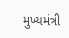મુખ્યમંત્રી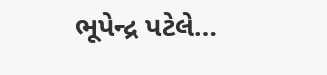ભૂપેન્દ્ર પટેલે…